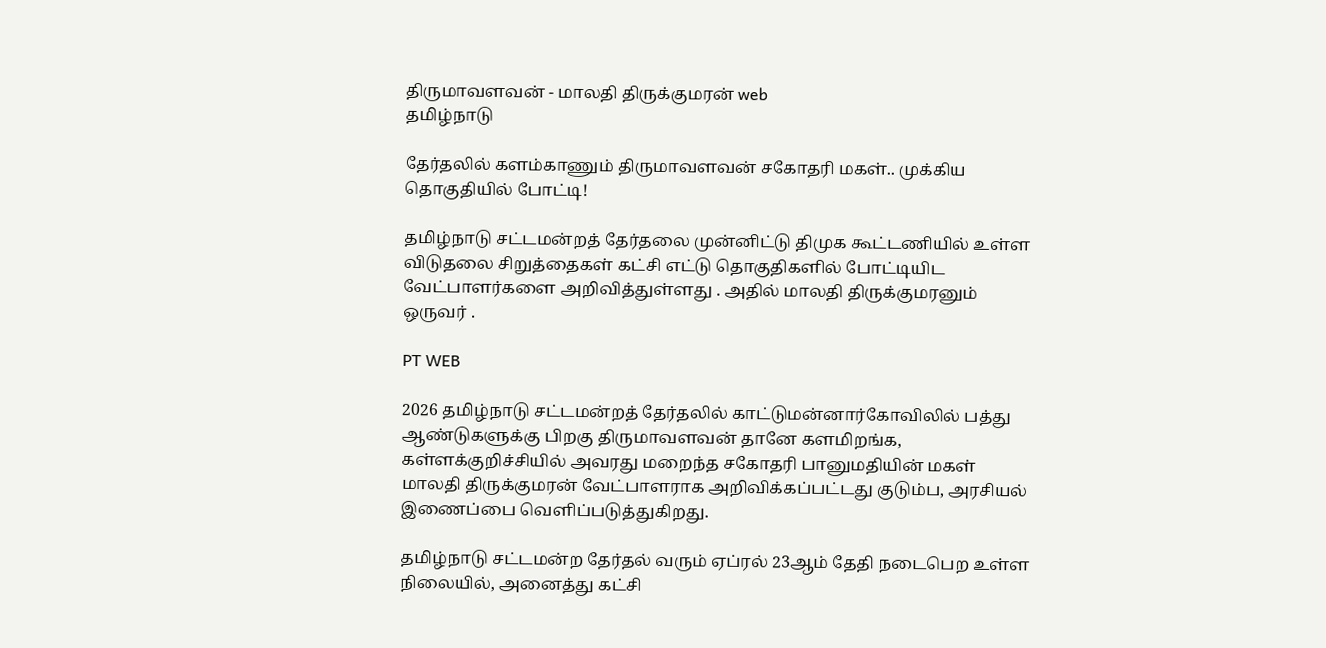திருமாவளவன் - மாலதி திருக்குமரன் web
தமிழ்நாடு

தேர்தலில் களம்காணும் திருமாவளவன் சகோதரி மகள்.. முக்கிய தொகுதியில் போட்டி!

தமிழ்நாடு சட்டமன்றத் தேர்தலை முன்னிட்டு திமுக கூட்டணியில் உள்ள விடுதலை சிறுத்தைகள் கட்சி எட்டு தொகுதிகளில் போட்டியிட வேட்பாளர்களை அறிவித்துள்ளது . அதில் மாலதி திருக்குமரனும் ஒருவர் .

PT WEB

2026 தமிழ்நாடு சட்டமன்றத் தேர்தலில் காட்டுமன்னார்கோவிலில் பத்து ஆண்டுகளுக்கு பிறகு திருமாவளவன் தானே களமிறங்க, கள்ளக்குறிச்சியில் அவரது மறைந்த சகோதரி பானுமதியின் மகள் மாலதி திருக்குமரன் வேட்பாளராக அறிவிக்கப்பட்டது குடும்ப, அரசியல் இணைப்பை வெளிப்படுத்துகிறது.

தமிழ்நாடு சட்டமன்ற தேர்தல் வரும் ஏப்ரல் 23ஆம் தேதி நடைபெற உள்ள நிலையில், அனைத்து கட்சி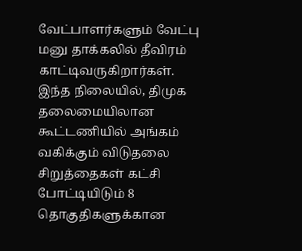வேட்பாளர்களும் வேட்பு மனு தாக்கலில் தீவிரம் காட்டிவருகிறார்கள். இந்த நிலையில், திமுக தலைமையிலான கூட்டணியில் அங்கம் வகிக்கும் விடுதலை சிறுத்தைகள் கட்சி போட்டியிடும் 8 தொகுதிகளுக்கான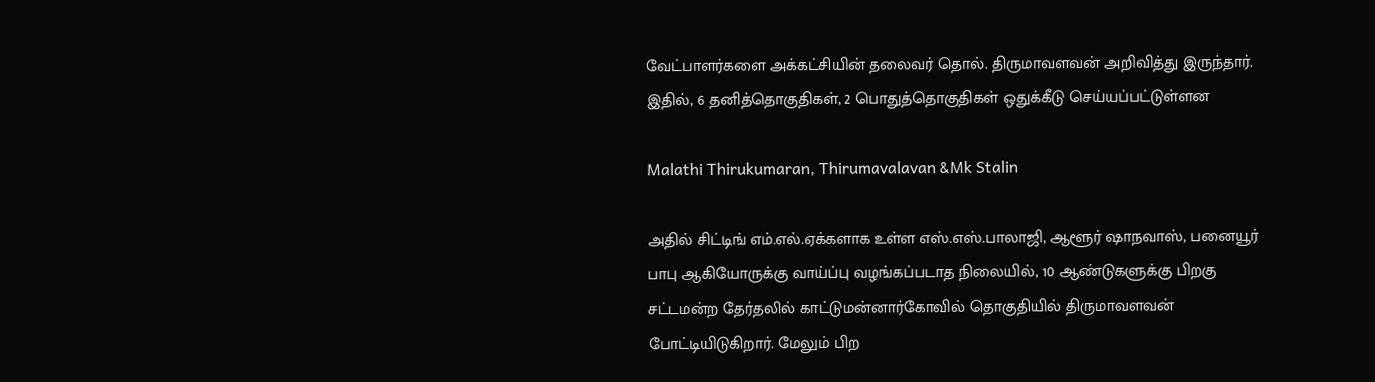வேட்பாளர்களை அக்கட்சியின் தலைவர் தொல். திருமாவளவன் அறிவித்து இருந்தார். இதில், 6 தனித்தொகுதிகள், 2 பொதுத்தொகுதிகள் ஒதுக்கீடு செய்யப்பட்டுள்ளன

Malathi Thirukumaran, Thirumavalavan &Mk Stalin

அதில் சிட்டிங் எம்.எல்.ஏக்களாக உள்ள எஸ்.எஸ்.பாலாஜி, ஆளூர் ஷாநவாஸ், பனையூர் பாபு ஆகியோருக்கு வாய்ப்பு வழங்கப்படாத நிலையில், 10 ஆண்டுகளுக்கு பிறகு சட்டமன்ற தேர்தலில் காட்டுமன்னார்கோவில் தொகுதியில் திருமாவளவன் போட்டியிடுகிறார். மேலும் பிற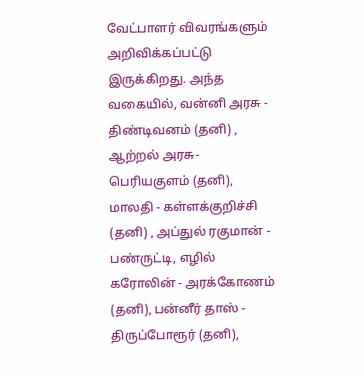வேட்பாளர் விவரங்களும் அறிவிக்கப்பட்டு இருக்கிறது. அந்த வகையில், வன்னி அரசு - திண்டிவனம் (தனி) , ஆற்றல் அரசு- பெரியகுளம் (தனி), மாலதி - கள்ளக்குறிச்சி (தனி) , அப்துல் ரகுமான் - பண்ருட்டி, எழில் கரோலின் - அரக்கோணம் (தனி), பன்னீர் தாஸ் - திருப்போரூர் (தனி),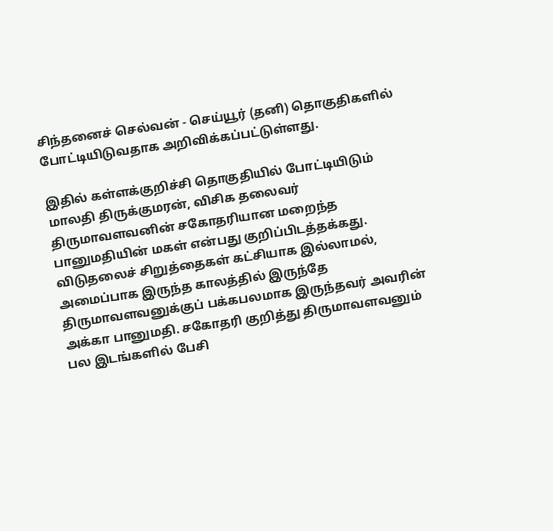சிந்தனைச் செல்வன் - செய்யூர் (தனி) தொகுதிகளில் போட்டியிடுவதாக அறிவிக்கப்பட்டுள்ளது.

இதில் கள்ளக்குறிச்சி தொகுதியில் போட்டியிடும் மாலதி திருக்குமரன், விசிக தலைவர் திருமாவளவனின் சகோதரியான மறைந்த பானுமதியின் மகள் என்பது குறிப்பிடத்தக்கது. விடுதலைச் சிறுத்தைகள் கட்சியாக இல்லாமல், அமைப்பாக இருந்த காலத்தில் இருந்தே திருமாவளவனுக்குப் பக்கபலமாக இருந்தவர் அவரின் அக்கா பானுமதி. சகோதரி குறித்து திருமாவளவனும் பல இடங்களில் பேசி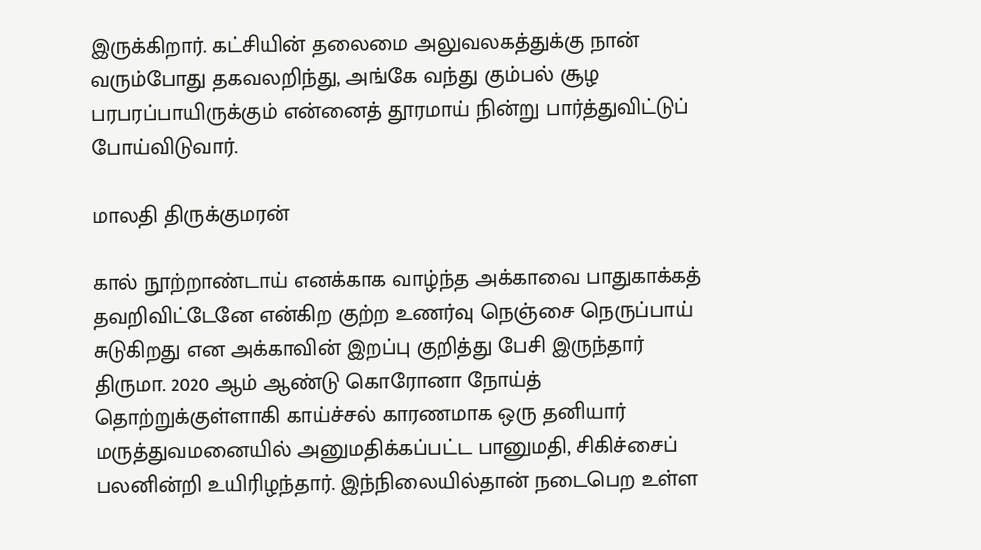இருக்கிறார். கட்சியின் தலைமை அலுவலகத்துக்கு நான் வரும்போது தகவலறிந்து, அங்கே வந்து கும்பல் சூழ பரபரப்பாயிருக்கும் என்னைத் தூரமாய் நின்று பார்த்துவிட்டுப் போய்விடுவார்.

மாலதி திருக்குமரன்

கால் நூற்றாண்டாய் எனக்காக வாழ்ந்த அக்காவை பாதுகாக்கத் தவறிவிட்டேனே என்கிற குற்ற உணர்வு நெஞ்சை நெருப்பாய் சுடுகிறது என அக்காவின் இறப்பு குறித்து பேசி இருந்தார் திருமா. 2020 ஆம் ஆண்டு கொரோனா நோய்த் தொற்றுக்குள்ளாகி காய்ச்சல் காரணமாக ஒரு தனியார் மருத்துவமனையில் அனுமதிக்கப்பட்ட பானுமதி, சிகிச்சைப் பலனின்றி உயிரிழந்தார். இந்நிலையில்தான் நடைபெற உள்ள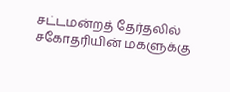சட்டமன்றத் தேர்தலில் சகோதரியின் மகளுக்கு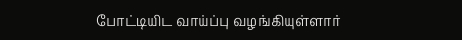போட்டியிட வாய்ப்பு வழங்கியுள்ளார்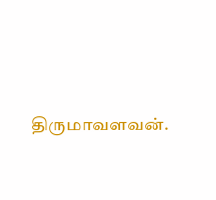திருமாவளவன்.